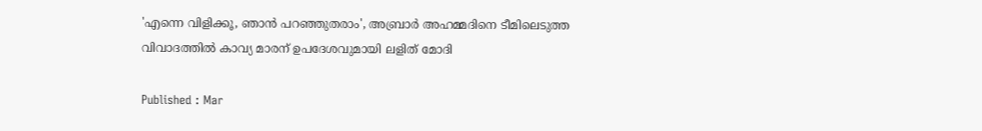'എന്നെ വിളിക്കൂ, ഞാൻ പറഞ്ഞുതരാം', അബ്രാർ അഹമ്മദിനെ ടീമിലെടുത്ത വിവാദത്തിൽ കാവ്യ മാരന് ഉപദേശവുമായി ലളിത് മോദി

Published : Mar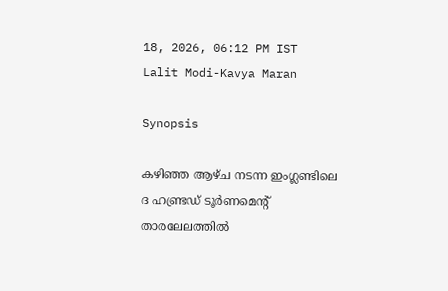18, 2026, 06:12 PM IST
Lalit Modi-Kavya Maran

Synopsis

കഴി‍ഞ്ഞ ആഴ്ച നടന്ന ഇംഗ്ലണ്ടിലെ ദ ഹണ്ട്രഡ് ടൂർണമെന്‍റ് താരലേലത്തില്‍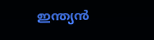ഇന്ത്യൻ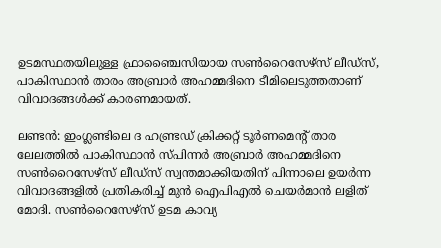ഉടമസ്ഥതയിലുള്ള ഫ്രാഞ്ചൈസിയായ സൺറൈസേഴ്‌സ് ലീഡ്‌സ്, പാകിസ്ഥാൻ താരം അബ്രാർ അഹമ്മദിനെ ടീമിലെടുത്തതാണ് വിവാദങ്ങൾക്ക് കാരണമായത്.

ലണ്ടൻ: ഇംഗ്ലണ്ടിലെ ദ ഹണ്ട്രഡ് ക്രിക്കറ്റ് ടൂർണമെന്‍റ് താര ലേലത്തിൽ പാകിസ്ഥാൻ സ്പിന്നർ അബ്രാർ അഹമ്മദിനെ സൺറൈസേഴ്‌സ് ലീഡ്‌സ് സ്വന്തമാക്കിയതിന് പിന്നാലെ ഉയര്‍ന്ന വിവാദങ്ങളില്‍ പ്രതികരിച്ച് മുന്‍ ഐപിഎല്‍ ചെയര്‍മാന്‍ ലളിത് മോദി. സൺറൈസേഴ്‌സ് ഉടമ കാവ്യ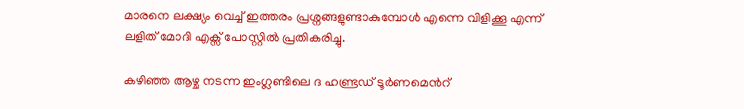മാരനെ ലക്ഷ്യം വെച്ച് ഇത്തരം പ്രശ്നങ്ങളുണ്ടാകുമ്പോൾ എന്നെ വിളിക്കൂ എന്ന് ലളിത് മോദി എക്സ് പോസ്റ്റില്‍ പ്രതികരിച്ചു.

കഴി‍ഞ്ഞ ആഴ്ച നടന്ന ഇംഗ്ലണ്ടിലെ ദ ഹണ്ട്രഡ് ടൂർണമെന്‍റ്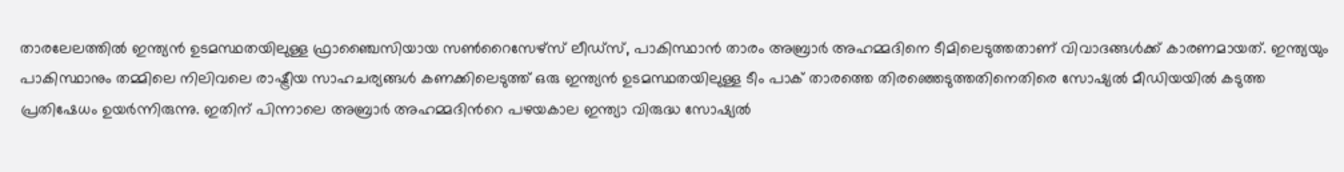താരലേലത്തില്‍ ഇന്ത്യൻ ഉടമസ്ഥതയിലുള്ള ഫ്രാഞ്ചൈസിയായ സൺറൈസേഴ്‌സ് ലീഡ്‌സ്, പാകിസ്ഥാൻ താരം അബ്രാർ അഹമ്മദിനെ ടീമിലെടുത്തതാണ് വിവാദങ്ങൾക്ക് കാരണമായത്. ഇന്ത്യയും പാകിസ്ഥാനും തമ്മിലെ നിലിവലെ രാഷ്ട്രീയ സാഹചര്യങ്ങൾ കണക്കിലെടുത്ത് ഒരു ഇന്ത്യൻ ഉടമസ്ഥതയിലുള്ള ടീം പാക് താരത്തെ തിരഞ്ഞെടുത്തതിനെതിരെ സോഷ്യൽ മീഡിയയിൽ കടുത്ത പ്രതിഷേധം ഉയർന്നിരുന്നു. ഇതിന് പിന്നാലെ അബ്രാർ അഹമ്മദിന്‍റെ പഴയകാല ഇന്ത്യാ വിരുദ്ധ സോഷ്യൽ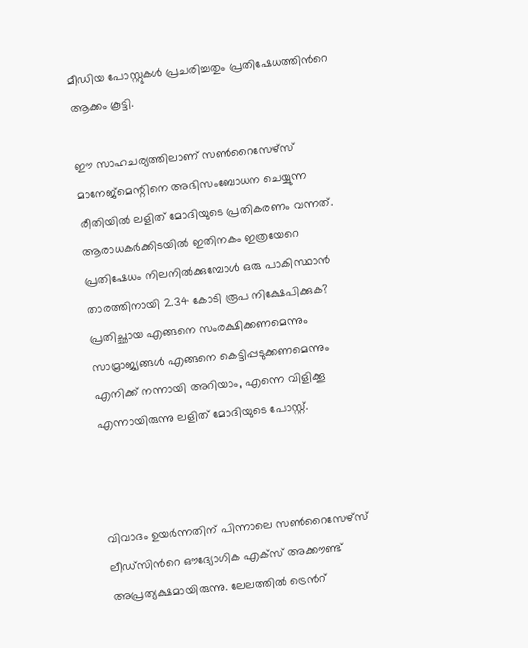മീഡിയ പോസ്റ്റുകൾ പ്രചരിച്ചതും പ്രതിഷേധത്തിന്‍റെ ആക്കം കൂട്ടി.

ഈ സാഹചര്യത്തിലാണ് സൺറൈസേഴ്‌സ് മാനേജ്‌മെന്റിനെ അഭിസംബോധന ചെയ്യുന്ന രീതിയിൽ ലളിത് മോദിയുടെ പ്രതികരണം വന്നത്. ആരാധകർക്കിടയിൽ ഇതിനകം ഇത്രയേറെ പ്രതിഷേധം നിലനിൽക്കുമ്പോൾ ഒരു പാകിസ്ഥാൻ താരത്തിനായി 2.34 കോടി രൂപ നിക്ഷേപിക്കുക? പ്രതിച്ഛായ എങ്ങനെ സംരക്ഷിക്കണമെന്നും സാമ്രാജ്യങ്ങൾ എങ്ങനെ കെട്ടിപ്പടുക്കണമെന്നും എനിക്ക് നന്നായി അറിയാം, എന്നെ വിളിക്കൂ എന്നായിരുന്നു ലളിത് മോദിയുടെ പോസ്റ്റ്.



വിവാദം ഉയ‍ർന്നതിന് പിന്നാലെ സൺറൈസേഴ്‌സ് ലീഡ്‌സിന്‍റെ ഔദ്യോഗിക എക്സ് അക്കൗണ്ട് അപ്രത്യക്ഷമായിരുന്നു. ലേലത്തിൽ ട്രെന്‍റ്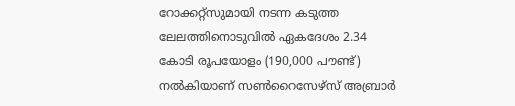റോക്കറ്റ്‌സുമായി നടന്ന കടുത്ത ലേലത്തിനൊടുവിൽ ഏകദേശം 2.34 കോടി രൂപയോളം (190,000 പൗണ്ട്) നൽകിയാണ് സൺറൈസേഴ്‌സ് അബ്രാർ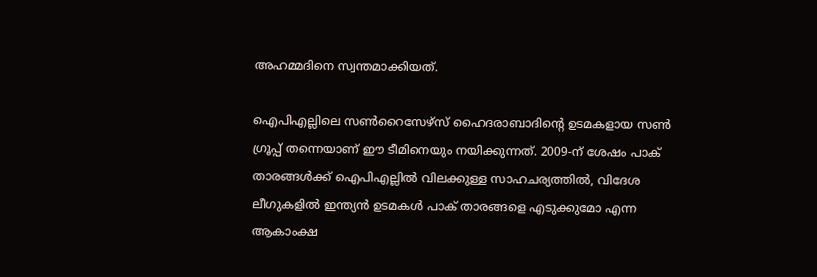അഹമ്മദിനെ സ്വന്തമാക്കിയത്.

ഐപിഎല്ലിലെ സൺറൈസേഴ്‌സ് ഹൈദരാബാദിന്‍റെ ഉടമകളായ സൺ ഗ്രൂപ്പ് തന്നെയാണ് ഈ ടീമിനെയും നയിക്കുന്നത്. 2009-ന് ശേഷം പാക് താരങ്ങൾക്ക് ഐപിഎല്ലിൽ വിലക്കുള്ള സാഹചര്യത്തിൽ, വിദേശ ലീഗുകളിൽ ഇന്ത്യൻ ഉടമകൾ പാക് താരങ്ങളെ എടുക്കുമോ എന്ന ആകാംക്ഷ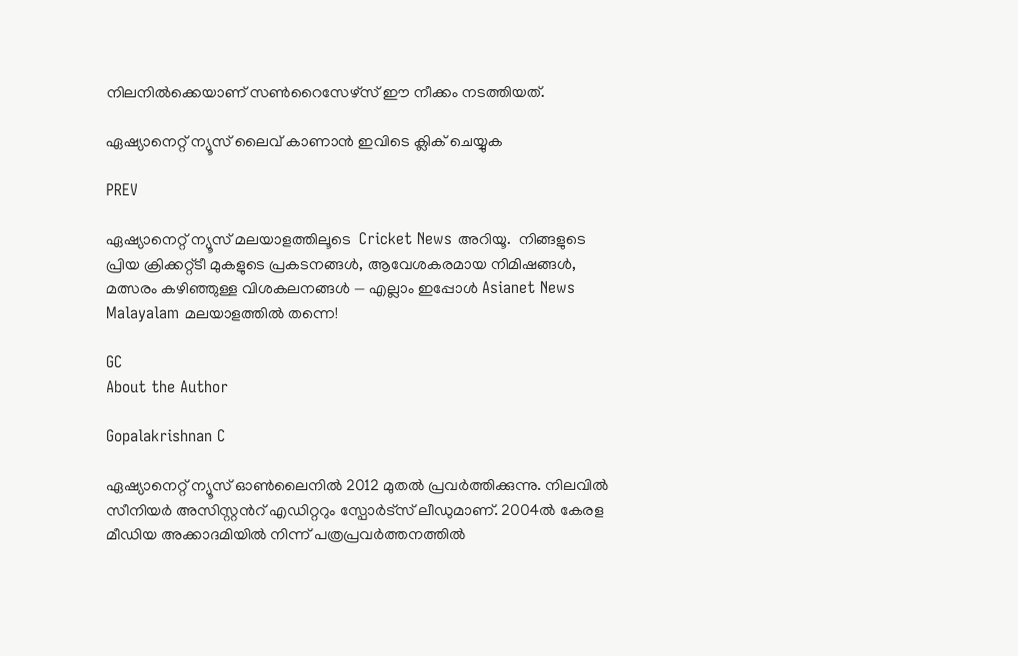നിലനിൽക്കെയാണ് സൺറൈസേഴ്‌സ് ഈ നീക്കം നടത്തിയത്.

ഏഷ്യാനെറ്റ് ന്യൂസ് ലൈവ് കാണാന്‍ ഇവിടെ ക്ലിക് ചെയ്യുക

PREV

ഏഷ്യാനെറ്റ് ന്യൂസ് മലയാളത്തിലൂടെ  Cricket News അറിയൂ.  നിങ്ങളുടെ പ്രിയ ക്രിക്കറ്റ്ടീ മുകളുടെ പ്രകടനങ്ങൾ, ആവേശകരമായ നിമിഷങ്ങൾ, മത്സരം കഴിഞ്ഞുള്ള വിശകലനങ്ങൾ — എല്ലാം ഇപ്പോൾ Asianet News Malayalam മലയാളത്തിൽ തന്നെ!

GC
About the Author

Gopalakrishnan C

ഏഷ്യാനെറ്റ് ന്യൂസ് ഓണ്‍ലൈനില്‍ 2012 മുതല്‍ പ്രവര്‍ത്തിക്കുന്നു. നിലവില്‍ സീനിയര്‍ അസിസ്റ്റന്‍റ് എഡിറ്ററും സ്പോർട്സ് ലീഡുമാണ്. 2004ൽ കേരള മീഡിയ അക്കാദമിയില്‍ നിന്ന് പത്രപ്രവര്‍ത്തനത്തില്‍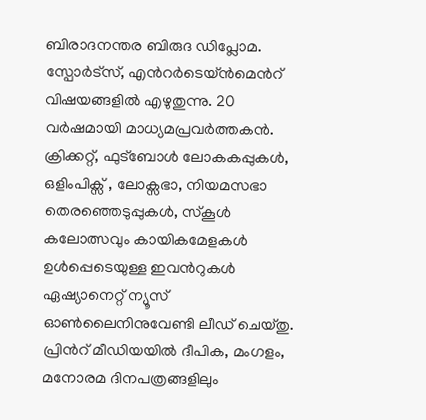ബിരാദനന്തര ബിരുദ ഡിപ്ലോമ. സ്പോര്‍ട്സ്, എന്‍റര്‍ടെയ്ൻമെന്‍റ് വിഷയങ്ങളില്‍ എഴുതുന്നു. 20 വര്‍ഷമായി മാധ്യമപ്രവര്‍ത്തകൻ. ക്രിക്കറ്റ്, ഫുട്ബോള്‍ ലോകകപ്പുകൾ, ഒളിംപിക്സ് , ലോക്സഭാ, നിയമസഭാ തെരഞ്ഞെടുപ്പുകള്‍, സ്കൂള്‍ കലോത്സവും കായികമേളകള്‍ ഉള്‍പ്പെടെയുള്ള ഇവന്‍റുകള്‍ ഏഷ്യാനെറ്റ് ന്യൂസ് ഓണ്‍ലൈനിനുവേണ്ടി ലീഡ് ചെയ്തു. പ്രിന്‍റ് മീഡിയയില്‍ ദീപിക, മംഗളം, മനോരമ ദിനപത്രങ്ങളിലും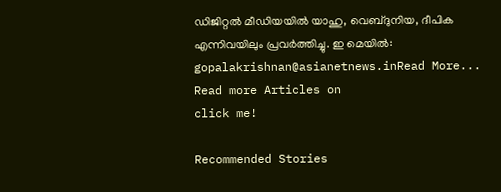ഡിജിറ്റൽ മീഡിയയില്‍ യാഹു, വെബ്ദുനിയ, ദീപിക എന്നിവയിലും പ്രവര്‍ത്തിച്ചു. ഇ മെയില്‍: gopalakrishnan@asianetnews.inRead More...
Read more Articles on
click me!

Recommended Stories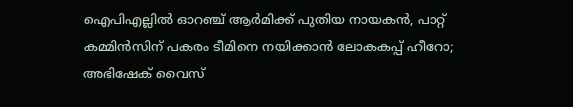ഐപിഎല്ലില്‍ ഓറഞ്ച് ആർമിക്ക് പുതിയ നായകൻ, പാറ്റ് കമ്മിൻസിന് പകരം ടീമിനെ നയിക്കാൻ ലോകകപ്പ് ഹീറോ; അഭിഷേക് വൈസ്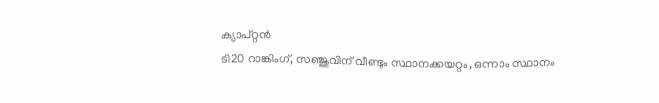ക്യാപ്റ്റൻ
ടി20 റാങ്കിംഗ്, സഞ്ജുവിന് വീണ്ടും സ്ഥാനക്കയറ്റം, ഒന്നാം സ്ഥാനം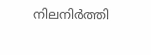നിലനിർത്തി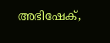അഭിഷേക്,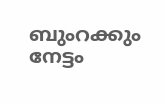ബുംറക്കും നേട്ടം